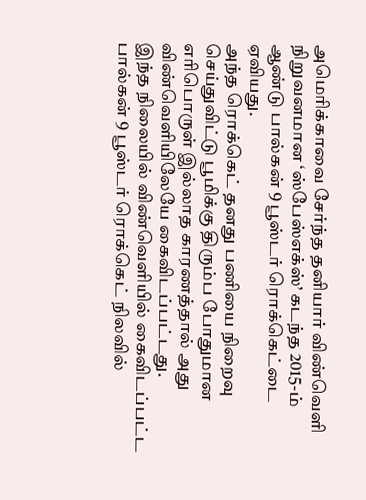அமெரிக்காவை சேர்ந்த தனியார் விண்வெளி நிறுவனமான ‘ஸ்பேஸ்எக்ஸ்’ கடந்த 2015-ம் ஆண்டு பால்கன் 9 பூஸ்டர் ரொக்கெட்டை ஏவியது.
அந்த ரொக்கெட் தனது பணியை நிறைவு செய்துவிட்டு பூமிக்கு திரும்ப போதுமான எரிபொருள் இல்லாத காரணத்தால் அது விண்வெளியிலேயே கைவிடப்பட்டது.
இந்த நிலையில் விண்வெளியில் கைவிடப்பட்ட பால்கன் 9 பூஸ்டர் ரொக்கெட் நிலவில்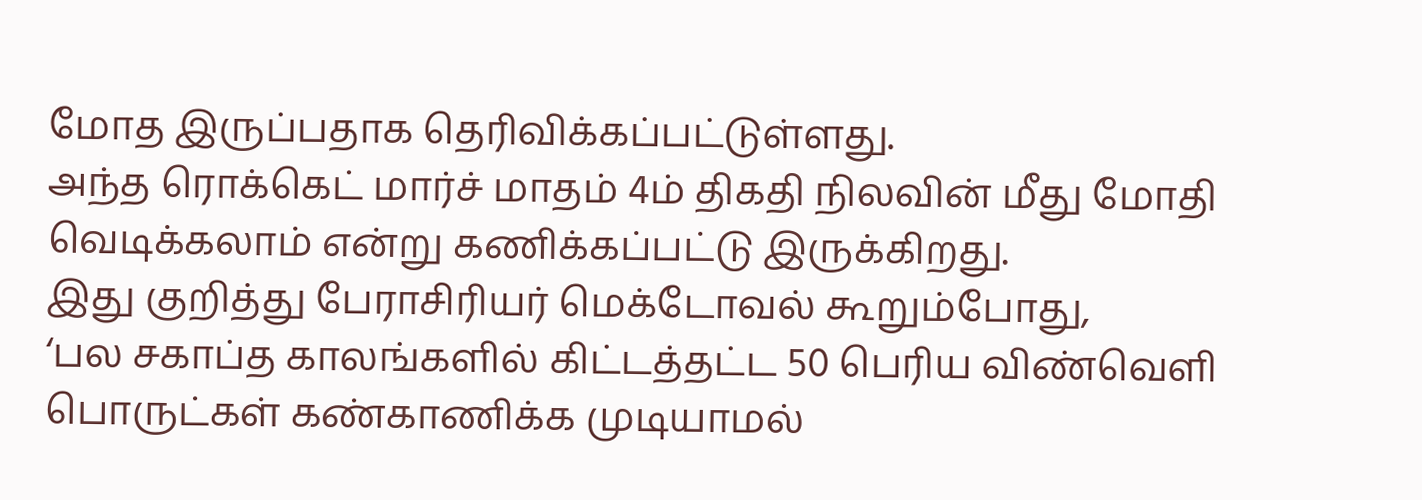மோத இருப்பதாக தெரிவிக்கப்பட்டுள்ளது.
அந்த ரொக்கெட் மார்ச் மாதம் 4ம் திகதி நிலவின் மீது மோதி வெடிக்கலாம் என்று கணிக்கப்பட்டு இருக்கிறது.
இது குறித்து பேராசிரியர் மெக்டோவல் கூறும்போது,
‘பல சகாப்த காலங்களில் கிட்டத்தட்ட 50 பெரிய விண்வெளி பொருட்கள் கண்காணிக்க முடியாமல்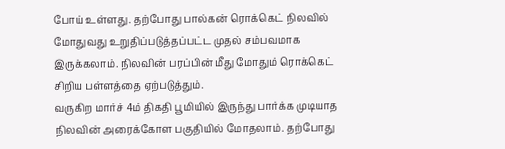போய் உள்ளது. தற்போது பால்கன் ரொக்கெட் நிலவில் மோதுவது உறுதிப்படுத்தப்பட்ட முதல் சம்பவமாக இருக்கலாம். நிலவின் பரப்பின் மீது மோதும் ரொக்கெட் சிறிய பள்ளத்தை ஏற்படுத்தும்.
வருகிற மார்ச் 4ம் திகதி பூமியில் இருந்து பார்க்க முடியாத நிலவின் அரைக்கோள பகுதியில் மோதலாம். தற்போது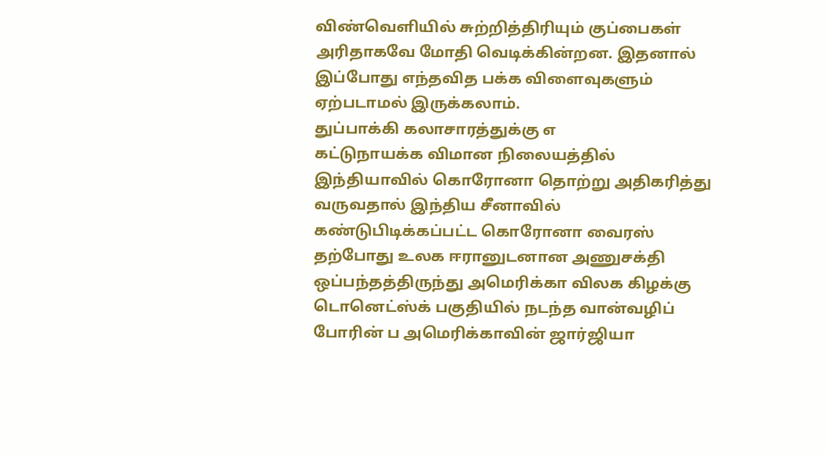விண்வெளியில் சுற்றித்திரியும் குப்பைகள் அரிதாகவே மோதி வெடிக்கின்றன. இதனால் இப்போது எந்தவித பக்க விளைவுகளும் ஏற்படாமல் இருக்கலாம்.
துப்பாக்கி கலாசாரத்துக்கு எ
கட்டுநாயக்க விமான நிலையத்தில்
இந்தியாவில் கொரோனா தொற்று அதிகரித்து வருவதால் இந்திய சீனாவில் கண்டுபிடிக்கப்பட்ட கொரோனா வைரஸ் தற்போது உலக ஈரானுடனான அணுசக்தி ஒப்பந்தத்திருந்து அமெரிக்கா விலக கிழக்கு டொனெட்ஸ்க் பகுதியில் நடந்த வான்வழிப் போரின் ப அமெரிக்காவின் ஜார்ஜியா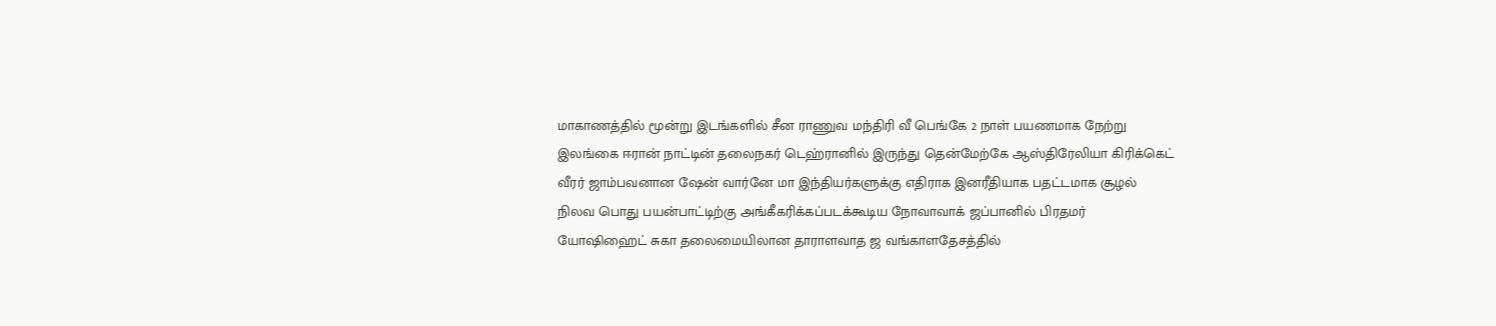மாகாணத்தில் மூன்று இடங்களில் சீன ராணுவ மந்திரி வீ பெங்கே 2 நாள் பயணமாக நேற்று இலங்கை ஈரான் நாட்டின் தலைநகர் டெஹ்ரானில் இருந்து தென்மேற்கே ஆஸ்திரேலியா கிரிக்கெட் வீரர் ஜாம்பவனான ஷேன் வார்னே மா இந்தியர்களுக்கு எதிராக இனரீதியாக பதட்டமாக சூழல் நிலவ பொது பயன்பாட்டிற்கு அங்கீகரிக்கப்படக்கூடிய நோவாவாக் ஜப்பானில் பிரதமர் யோஷிஹைட் சுகா தலைமையிலான தாராளவாத ஜ வங்காளதேசத்தில்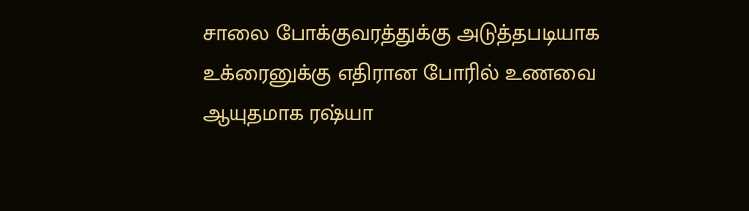சாலை போக்குவரத்துக்கு அடுத்தபடியாக உக்ரைனுக்கு எதிரான போரில் உணவை ஆயுதமாக ரஷ்யா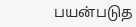பயன்படுத